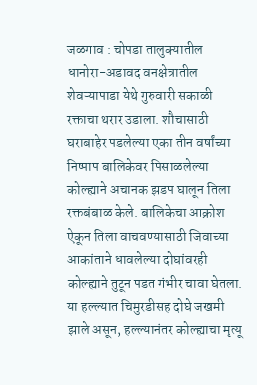जळगाव : चोपडा तालुक्यातील धानोरा-अडावद वनक्षेत्रातील शेवऱ्यापाडा येथे गुरुवारी सकाळी रक्ताचा थरार उडाला. शौचासाठी घराबाहेर पडलेल्या एका तीन वर्षांच्या निष्पाप बालिकेवर पिसाळलेल्या कोल्ह्याने अचानक झडप घालून तिला रक्तबंबाळ केले. बालिकेचा आक्रोश ऐकून तिला वाचवण्यासाठी जिवाच्या आकांताने धावलेल्या दोघांवरही कोल्ह्याने तुटून पडत गंभीर चावा घेतला. या हल्ल्यात चिमुरडीसह दोघे जखमी झाले असून, हल्ल्यानंतर कोल्ह्याचा मृत्यू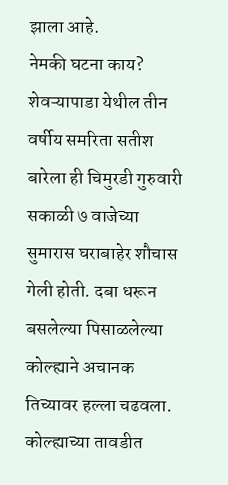झाला आहे.
नेमकी घटना काय?
शेवऱ्यापाडा येथील तीन वर्षीय समरिता सतीश बारेला ही चिमुरडी गुरुवारी सकाळी ७ वाजेच्या सुमारास घराबाहेर शौचास गेली होती. दबा धरून बसलेल्या पिसाळलेल्या कोल्ह्याने अचानक तिच्यावर हल्ला चढवला. कोल्ह्याच्या तावडीत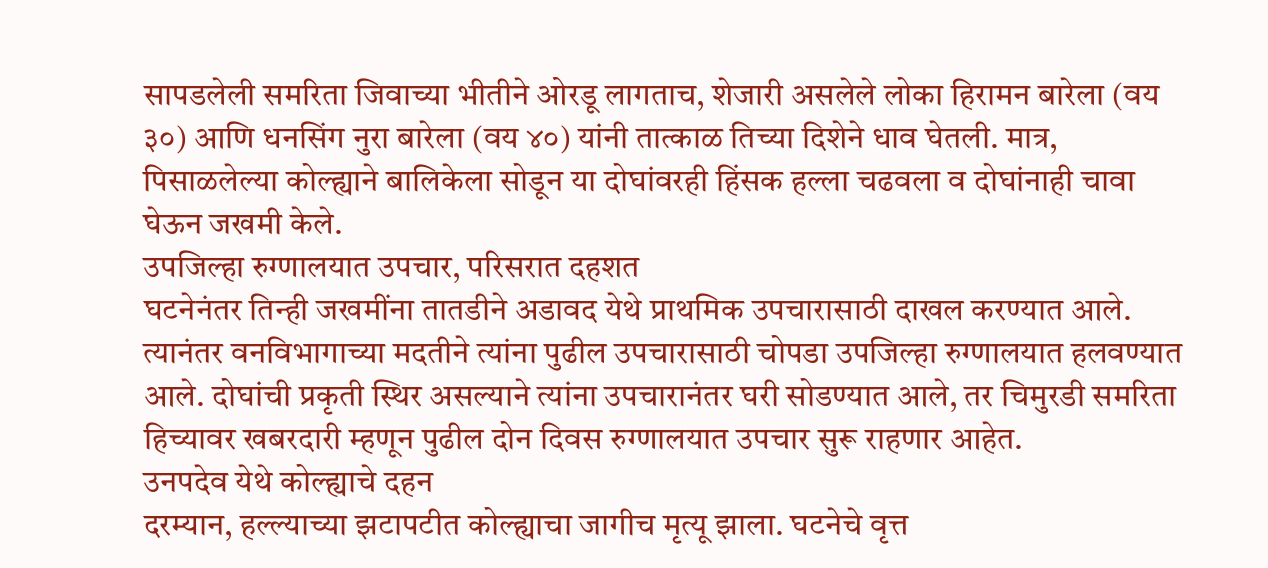सापडलेली समरिता जिवाच्या भीतीने ओरडू लागताच, शेजारी असलेले लोका हिरामन बारेला (वय ३०) आणि धनसिंग नुरा बारेला (वय ४०) यांनी तात्काळ तिच्या दिशेने धाव घेतली. मात्र, पिसाळलेल्या कोल्ह्याने बालिकेला सोडून या दोघांवरही हिंसक हल्ला चढवला व दोघांनाही चावा घेऊन जखमी केले.
उपजिल्हा रुग्णालयात उपचार, परिसरात दहशत
घटनेनंतर तिन्ही जखमींना तातडीने अडावद येथे प्राथमिक उपचारासाठी दाखल करण्यात आले. त्यानंतर वनविभागाच्या मदतीने त्यांना पुढील उपचारासाठी चोपडा उपजिल्हा रुग्णालयात हलवण्यात आले. दोघांची प्रकृती स्थिर असल्याने त्यांना उपचारानंतर घरी सोडण्यात आले, तर चिमुरडी समरिता हिच्यावर खबरदारी म्हणून पुढील दोन दिवस रुग्णालयात उपचार सुरू राहणार आहेत.
उनपदेव येथे कोल्ह्याचे दहन
दरम्यान, हल्ल्याच्या झटापटीत कोल्ह्याचा जागीच मृत्यू झाला. घटनेचे वृत्त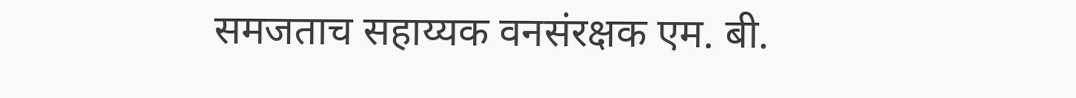समजताच सहाय्यक वनसंरक्षक एम. बी.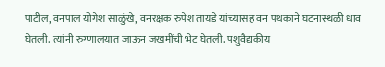पाटील, वनपाल योगेश साळुंखे, वनरक्षक रुपेश तायडे यांच्यासह वन पथकाने घटनास्थळी धाव घेतली. त्यांनी रुग्णालयात जाऊन जखमींची भेट घेतली. पशुवैद्यकीय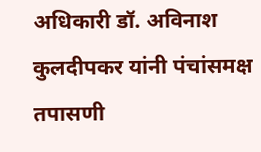अधिकारी डॉ. अविनाश कुलदीपकर यांनी पंचांसमक्ष तपासणी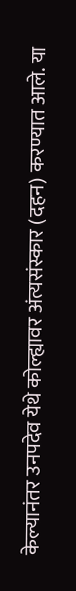केल्यानंतर उनपदेव येथे कोल्ह्यावर अंत्यसंस्कार (दहन) करण्यात आले. या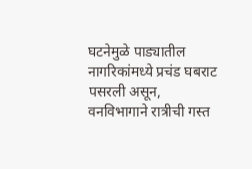घटनेमुळे पाड्यातील नागरिकांमध्ये प्रचंड घबराट पसरली असून, वनविभागाने रात्रीची गस्त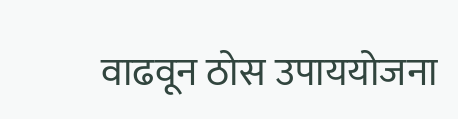वाढवून ठोस उपाययोजना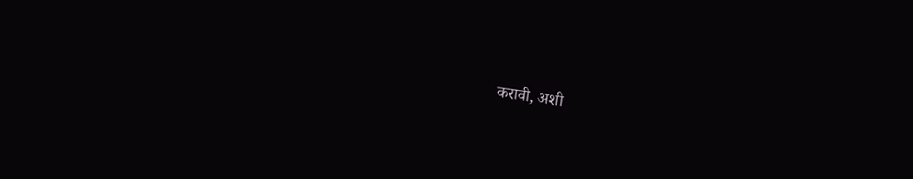करावी, अशी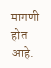मागणी होत आहे.